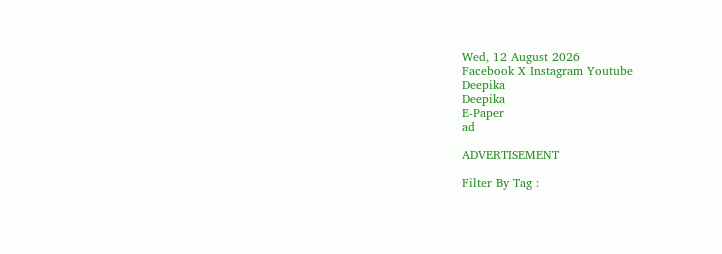Wed, 12 August 2026
Facebook X Instagram Youtube
Deepika
Deepika
E-Paper
ad

ADVERTISEMENT

Filter By Tag :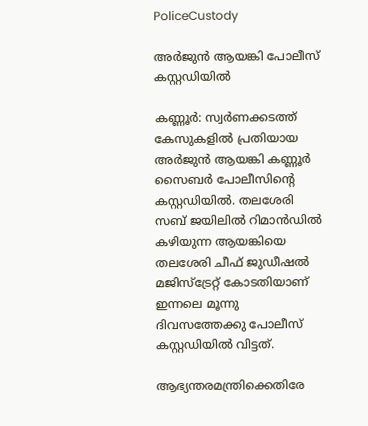PoliceCustody

അർജുൻ ആയങ്കി പോലീസ് കസ്റ്റഡിയിൽ

കണ്ണൂര്‍: സ്വർണക്കടത്ത് കേസുകളിൽ പ്രതിയായ അർജുൻ ആയങ്കി കണ്ണൂർ സൈബർ പോലീസിന്‍റെ കസ്റ്റഡിയിൽ. തലശേരി സബ് ജയിലിൽ റിമാൻഡിൽ കഴിയുന്ന ആയങ്കിയെ തലശേരി ചീഫ് ജുഡീഷൽ മജിസ്ട്രേറ്റ് കോടതിയാണ് ഇന്നലെ മൂന്നു ദിവസത്തേക്കു പോലീസ് കസ്റ്റഡിയിൽ വിട്ടത്.

ആഭ്യന്തരമന്ത്രിക്കെതിരേ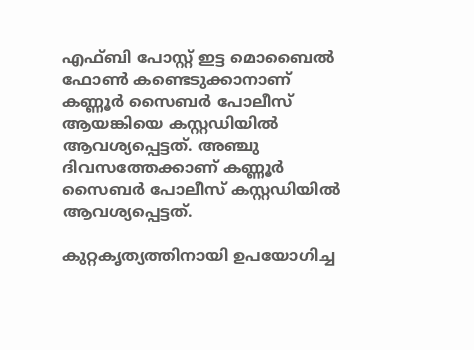എഫ്ബി പോസ്റ്റ്‌ ഇട്ട മൊബൈൽ ഫോൺ കണ്ടെടുക്കാനാണ് കണ്ണൂർ സൈബർ പോലീസ് ആയങ്കിയെ കസ്റ്റഡിയിൽ ആവശ്യപ്പെട്ടത്. അഞ്ചു ദിവസത്തേക്കാണ് കണ്ണൂർ സൈബർ പോലീസ് കസ്റ്റഡിയിൽ ആവശ്യപ്പെട്ടത്.

കുറ്റകൃത്യത്തിനായി ഉപയോഗിച്ച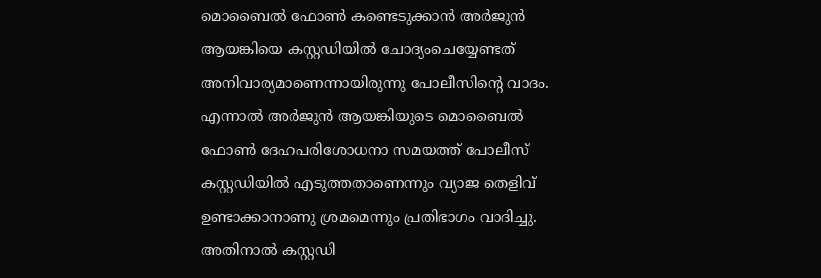മൊബൈൽ ഫോൺ കണ്ടെടുക്കാൻ അർജുൻ ആയങ്കിയെ കസ്റ്റഡിയിൽ ചോദ്യംചെയ്യേണ്ടത് അനിവാര്യമാണെന്നായിരുന്നു പോലീസിന്‍റെ വാദം. എന്നാൽ അർജുൻ ആയങ്കിയുടെ മൊബൈൽ ഫോൺ ദേഹപരിശോധനാ സമയത്ത് പോലീസ് കസ്റ്റഡിയിൽ എടുത്തതാണെന്നും വ്യാജ തെളിവ് ഉണ്ടാക്കാനാണു ശ്രമമെന്നും പ്രതിഭാഗം വാദിച്ചു. അതിനാൽ കസ്റ്റഡി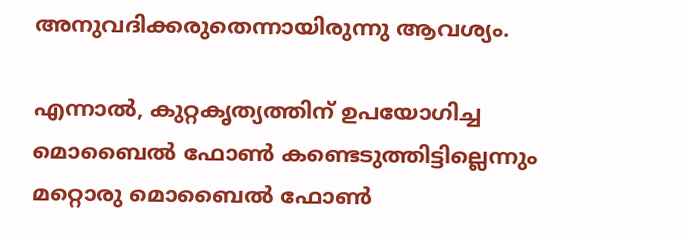അനുവദിക്കരുതെന്നായിരുന്നു ആവശ്യം.

എന്നാൽ, കുറ്റകൃത്യത്തിന് ഉപയോഗിച്ച മൊബൈൽ ഫോൺ കണ്ടെടുത്തിട്ടില്ലെന്നും മറ്റൊരു മൊബൈൽ ഫോൺ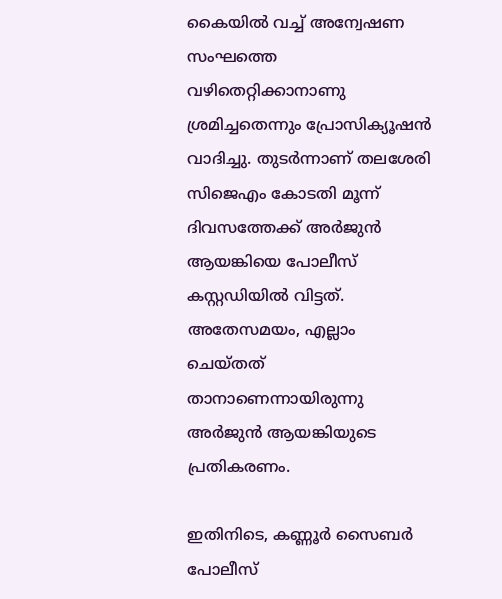കൈയിൽ വച്ച് അന്വേഷണ സംഘത്തെ വഴിതെറ്റിക്കാനാണു ശ്രമിച്ചതെന്നും പ്രോസിക്യൂഷൻ വാദിച്ചു. തുടർന്നാണ് തലശേരി സിജെഎം കോടതി മൂന്ന് ദിവസത്തേക്ക് അർജുൻ ആയങ്കിയെ പോലീസ് കസ്റ്റഡിയിൽ വിട്ടത്. അതേസമയം, എല്ലാം ചെയ്തത് താനാണെന്നായിരുന്നു അർജുൻ ആയങ്കിയുടെ പ്രതികരണം.

ഇതിനിടെ, കണ്ണൂർ സൈബർ പോലീസ്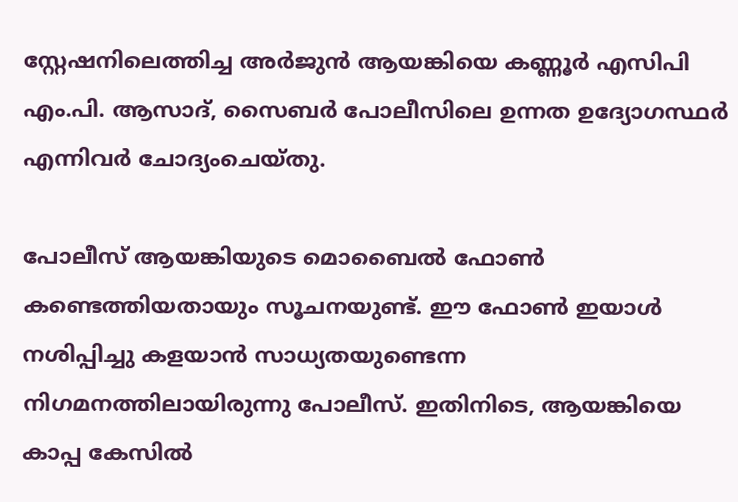സ്റ്റേഷനിലെത്തിച്ച അർജുൻ ആയങ്കിയെ കണ്ണൂർ എസിപി എം.പി. ആസാദ്, സൈബർ പോലീസിലെ ഉന്നത ഉദ്യോഗസ്ഥർ എന്നിവർ ചോദ്യംചെയ്തു.

പോലീസ് ആയങ്കിയുടെ മൊബൈൽ ഫോൺ കണ്ടെത്തിയതായും സൂചനയുണ്ട്. ഈ ഫോൺ ഇയാൾ നശിപ്പിച്ചു കളയാൻ സാധ്യതയുണ്ടെന്ന നിഗമനത്തിലായിരുന്നു പോലീസ്. ഇതിനിടെ, ആയങ്കിയെ കാപ്പ കേസിൽ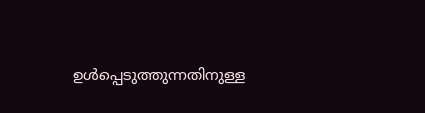ഉൾപ്പെടുത്തുന്നതിനുള്ള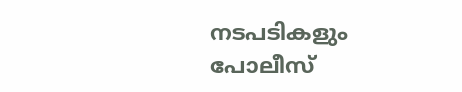നടപടികളും പോലീസ്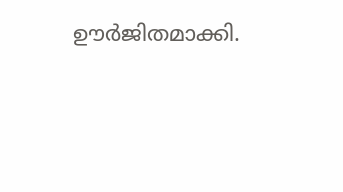ഊർജിതമാക്കി.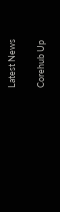Latest News

Corehub Up